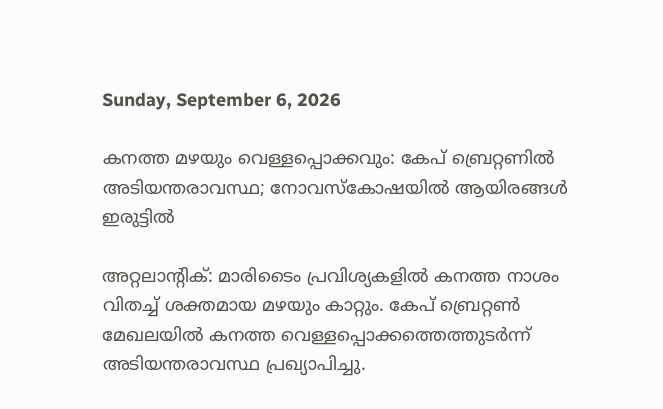Sunday, September 6, 2026

കനത്ത മഴയും വെള്ളപ്പൊക്കവും: കേപ് ബ്രെറ്റണില്‍ അടിയന്തരാവസ്ഥ; നോവസ്‌കോഷയില്‍ ആയിരങ്ങള്‍ ഇരുട്ടില്‍

അറ്റലാന്റിക്: മാരിടൈം പ്രവിശ്യകളില്‍ കനത്ത നാശം വിതച്ച് ശക്തമായ മഴയും കാറ്റും. കേപ് ബ്രെറ്റണ്‍ മേഖലയില്‍ കനത്ത വെള്ളപ്പൊക്കത്തെത്തുടര്‍ന്ന് അടിയന്തരാവസ്ഥ പ്രഖ്യാപിച്ചു.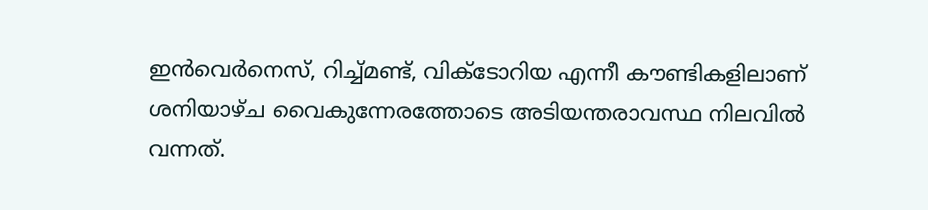ഇന്‍വെര്‍നെസ്, റിച്ച്മണ്ട്, വിക്ടോറിയ എന്നീ കൗണ്ടികളിലാണ് ശനിയാഴ്ച വൈകുന്നേരത്തോടെ അടിയന്തരാവസ്ഥ നിലവില്‍ വന്നത്.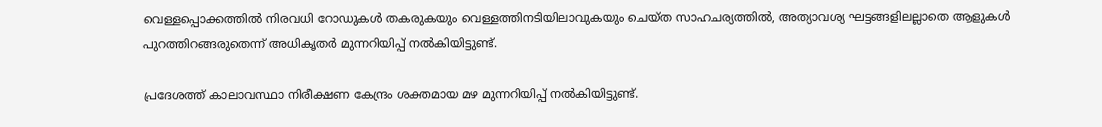വെള്ളപ്പൊക്കത്തില്‍ നിരവധി റോഡുകള്‍ തകരുകയും വെള്ളത്തിനടിയിലാവുകയും ചെയ്ത സാഹചര്യത്തില്‍, അത്യാവശ്യ ഘട്ടങ്ങളിലല്ലാതെ ആളുകള്‍ പുറത്തിറങ്ങരുതെന്ന് അധികൃതര്‍ മുന്നറിയിപ്പ് നല്‍കിയിട്ടുണ്ട്.

പ്രദേശത്ത് കാലാവസ്ഥാ നിരീക്ഷണ കേന്ദ്രം ശക്തമായ മഴ മുന്നറിയിപ്പ് നല്‍കിയിട്ടുണ്ട്.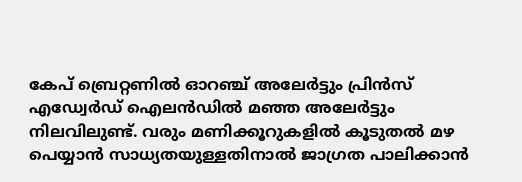കേപ് ബ്രെറ്റണില്‍ ഓറഞ്ച് അലേര്‍ട്ടും പ്രിന്‍സ് എഡ്വേര്‍ഡ് ഐലന്‍ഡില്‍ മഞ്ഞ അലേര്‍ട്ടും നിലവിലുണ്ട്. വരും മണിക്കൂറുകളില്‍ കൂടുതല്‍ മഴ പെയ്യാന്‍ സാധ്യതയുള്ളതിനാല്‍ ജാഗ്രത പാലിക്കാന്‍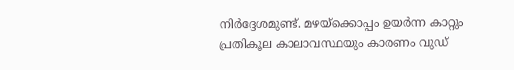നിര്‍ദ്ദേശമുണ്ട്. മഴയ്‌ക്കൊപ്പം ഉയര്‍ന്ന കാറ്റും പ്രതികൂല കാലാവസ്ഥയും കാരണം വുഡ്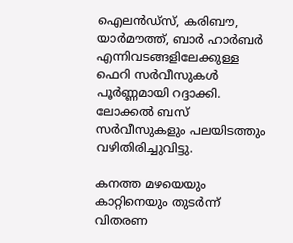ഐലന്‍ഡ്സ്, കരിബൗ, യാര്‍മൗത്ത്, ബാര്‍ ഹാര്‍ബര്‍ എന്നിവടങ്ങളിലേക്കുള്ള ഫെറി സര്‍വീസുകള്‍ പൂര്‍ണ്ണമായി റദ്ദാക്കി. ലോക്കല്‍ ബസ് സര്‍വീസുകളും പലയിടത്തും വഴിതിരിച്ചുവിട്ടു.

കനത്ത മഴയെയും കാറ്റിനെയും തുടര്‍ന്ന് വിതരണ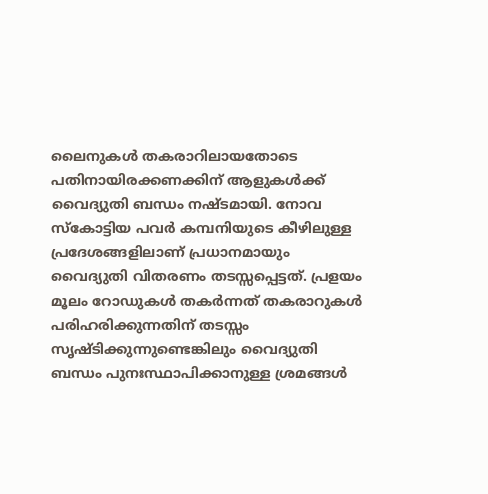ലൈനുകള്‍ തകരാറിലായതോടെ പതിനായിരക്കണക്കിന് ആളുകള്‍ക്ക് വൈദ്യുതി ബന്ധം നഷ്ടമായി. നോവ സ്‌കോട്ടിയ പവര്‍ കമ്പനിയുടെ കീഴിലുള്ള പ്രദേശങ്ങളിലാണ് പ്രധാനമായും വൈദ്യുതി വിതരണം തടസ്സപ്പെട്ടത്. പ്രളയം മൂലം റോഡുകള്‍ തകര്‍ന്നത് തകരാറുകള്‍ പരിഹരിക്കുന്നതിന് തടസ്സം സൃഷ്ടിക്കുന്നുണ്ടെങ്കിലും വൈദ്യുതി ബന്ധം പുനഃസ്ഥാപിക്കാനുള്ള ശ്രമങ്ങള്‍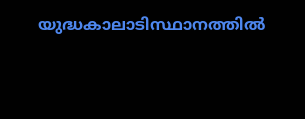യുദ്ധകാലാടിസ്ഥാനത്തില്‍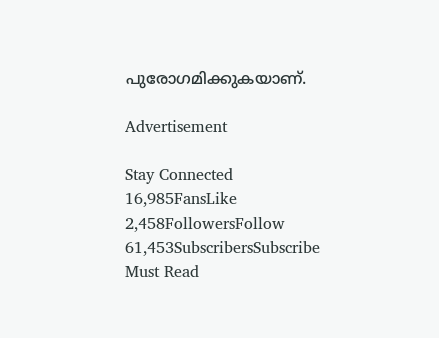പുരോഗമിക്കുകയാണ്.

Advertisement

Stay Connected
16,985FansLike
2,458FollowersFollow
61,453SubscribersSubscribe
Must Read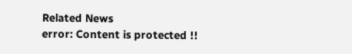Related News
error: Content is protected !!